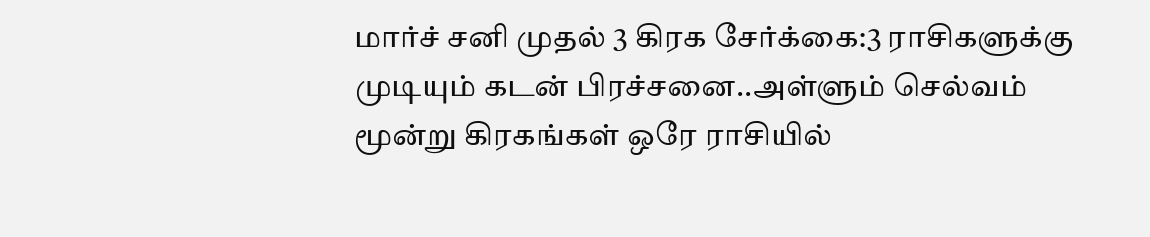மார்ச் சனி முதல் 3 கிரக சேர்க்கை:3 ராசிகளுக்கு முடியும் கடன் பிரச்சனை..அள்ளும் செல்வம்
மூன்று கிரகங்கள் ஒரே ராசியில்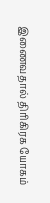இணைவதால் திரிகிரக யோகம்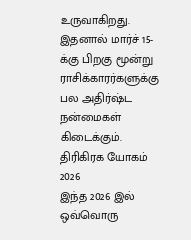உருவாகிறது. இதனால் மார்ச் 15-க்கு பிறகு மூன்று ராசிக்காரர்களுக்கு பல அதிர்ஷ்ட நன்மைகள் கிடைக்கும்.
திரிகிரக யோகம் 2026
இந்த 2026 இல் ஒவ்வொரு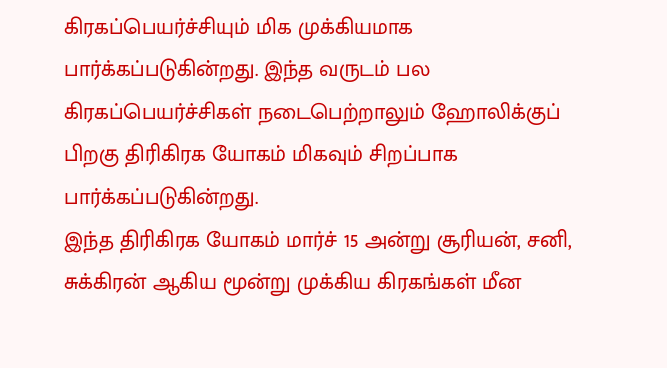கிரகப்பெயர்ச்சியும் மிக முக்கியமாக பார்க்கப்படுகின்றது. இந்த வருடம் பல கிரகப்பெயர்ச்சிகள் நடைபெற்றாலும் ஹோலிக்குப் பிறகு திரிகிரக யோகம் மிகவும் சிறப்பாக பார்க்கப்படுகின்றது.
இந்த திரிகிரக யோகம் மார்ச் 15 அன்று சூரியன், சனி, சுக்கிரன் ஆகிய மூன்று முக்கிய கிரகங்கள் மீன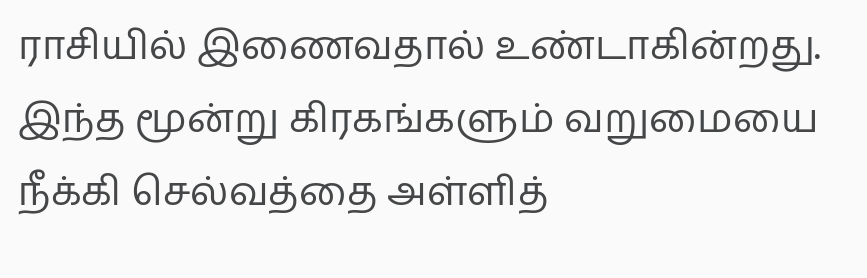ராசியில் இணைவதால் உண்டாகின்றது.
இந்த மூன்று கிரகங்களும் வறுமையை நீக்கி செல்வத்தை அள்ளித்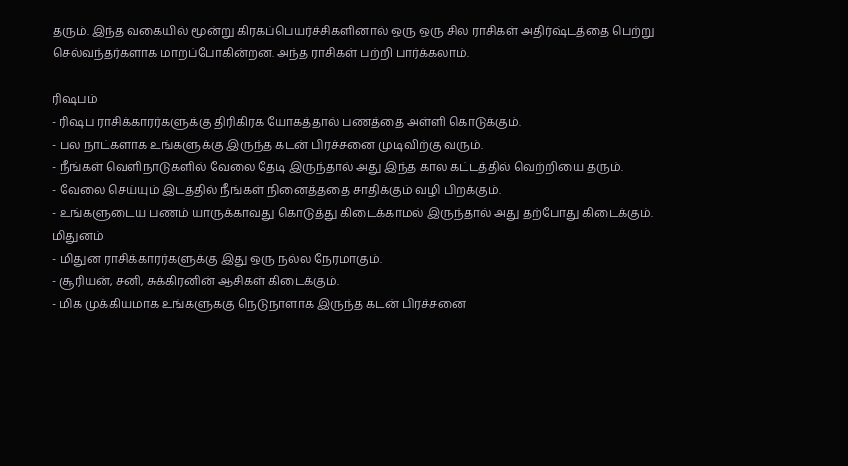தரும். இந்த வகையில் மூன்று கிரகப்பெயர்ச்சிகளினால் ஒரு ஒரு சில ராசிகள் அதிர்ஷ்டத்தை பெற்று செல்வந்தர்களாக மாறப்போகின்றன. அந்த ராசிகள் பற்றி பார்க்கலாம்.

ரிஷபம்
- ரிஷப ராசிக்காரர்களுக்கு திரிகிரக யோகத்தால் பணத்தை அள்ளி கொடுக்கும்.
- பல நாட்களாக உங்களுக்கு இருந்த கடன் பிரச்சனை முடிவிற்கு வரும்.
- நீங்கள் வெளிநாடுகளில் வேலை தேடி இருந்தால் அது இந்த கால கட்டத்தில் வெற்றியை தரும்.
- வேலை செய்யும் இடத்தில் நீங்கள் நினைத்ததை சாதிக்கும் வழி பிறக்கும்.
- உங்களுடைய பணம் யாருக்காவது கொடுத்து கிடைக்காமல் இருந்தால் அது தற்போது கிடைக்கும்.
மிதுனம்
- மிதுன ராசிக்காரர்களுக்கு இது ஒரு நல்ல நேரமாகும்.
- சூரியன், சனி, சுக்கிரனின் ஆசிகள் கிடைக்கும்.
- மிக முக்கியமாக உங்களுககு நெடுநாளாக இருந்த கடன் பிரச்சனை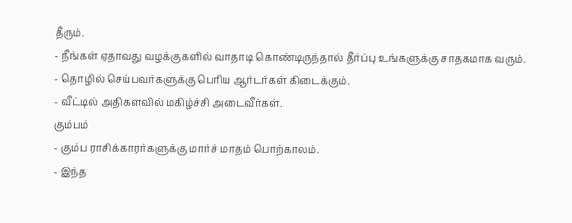தீரும்.
- நீங்கள் ஏதாவது வழக்குகளில் வாதாடி கொண்டிருந்தால் தீர்ப்பு உங்களுக்கு சாதகமாக வரும்.
- தொழில் செய்பவர்களுக்கு பெரிய ஆர்டர்கள் கிடைக்கும்.
- வீட்டில் அதிகளவில் மகிழ்ச்சி அடைவீர்கள்.
கும்பம்
- கும்ப ராசிக்காரர்களுக்கு மார்ச் மாதம் பொற்காலம்.
- இந்த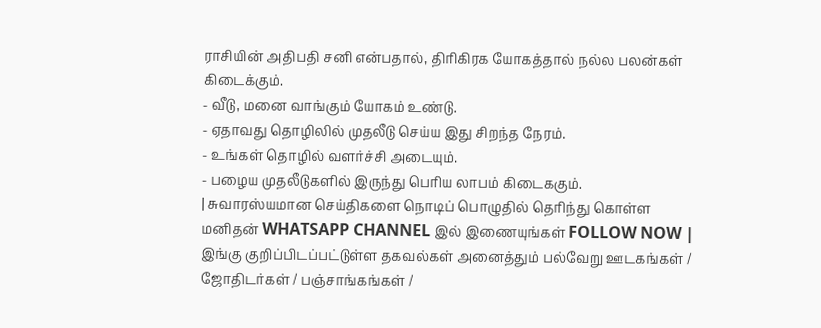ராசியின் அதிபதி சனி என்பதால், திரிகிரக யோகத்தால் நல்ல பலன்கள் கிடைக்கும்.
- வீடு, மனை வாங்கும் யோகம் உண்டு.
- ஏதாவது தொழிலில் முதலீடு செய்ய இது சிறந்த நேரம்.
- உங்கள் தொழில் வளர்ச்சி அடையும்.
- பழைய முதலீடுகளில் இருந்து பெரிய லாபம் கிடைககும்.
| சுவாரஸ்யமான செய்திகளை நொடிப் பொழுதில் தெரிந்து கொள்ள மனிதன் WHATSAPP CHANNEL இல் இணையுங்கள் FOLLOW NOW |
இங்கு குறிப்பிடப்பட்டுள்ள தகவல்கள் அனைத்தும் பல்வேறு ஊடகங்கள் / ஜோதிடர்கள் / பஞ்சாங்கங்கள் /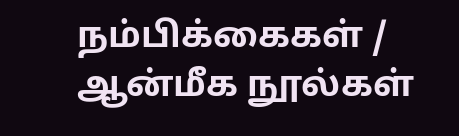நம்பிக்கைகள் / ஆன்மீக நூல்கள்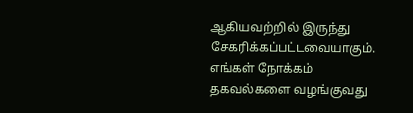ஆகியவற்றில் இருந்து சேகரிக்கப்பட்டவையாகும். எங்கள் நோக்கம் தகவல்களை வழங்குவது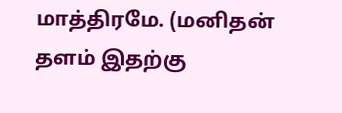மாத்திரமே. (மனிதன் தளம் இதற்கு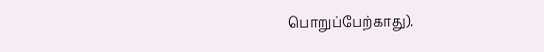பொறுப்பேற்காது).